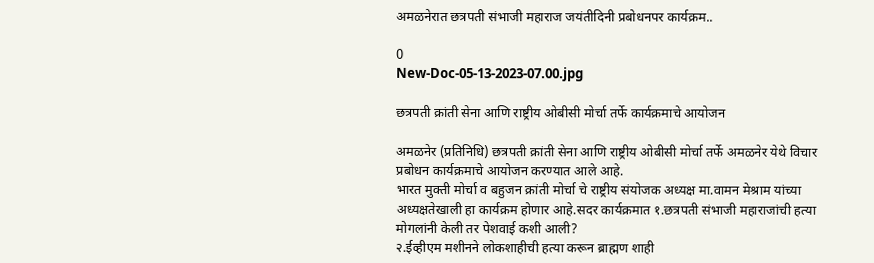अमळनेरात छत्रपती संभाजी महाराज जयंतीदिनी प्रबोधनपर कार्यक्रम..

0
New-Doc-05-13-2023-07.00.jpg

छत्रपती क्रांती सेना आणि राष्ट्रीय ओबीसी मोर्चा तर्फे कार्यक्रमाचे आयोजन

अमळनेर (प्रतिनिधि) छत्रपती क्रांती सेना आणि राष्ट्रीय ओबीसी मोर्चा तर्फे अमळनेर येथे विचार प्रबोधन कार्यक्रमाचे आयोजन करण्यात आले आहे.
भारत मुक्ती मोर्चा व बहुजन क्रांती मोर्चा चे राष्ट्रीय संयोजक अध्यक्ष मा.वामन मेश्राम यांच्या अध्यक्षतेखाली हा कार्यक्रम होणार आहे.सदर कार्यक्रमात १.छत्रपती संभाजी महाराजांची हत्या मोगलांनी केली तर पेशवाई कशी आली?
२.ईव्हीएम मशीनने लोकशाहीची हत्या करून ब्राह्मण शाही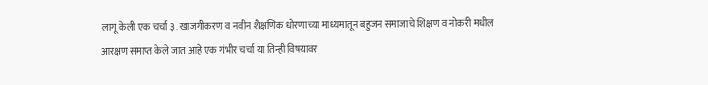लागू केली एक चर्चा ३. खाजगीकरण व नवीन शैक्षणिक धोरणाच्या माध्यमातून बहुजन समाजाचे शिक्षण व नोकरी मधील आरक्षण समाप्त केले जात आहे एक गंभीर चर्चा या तिन्ही विषयावर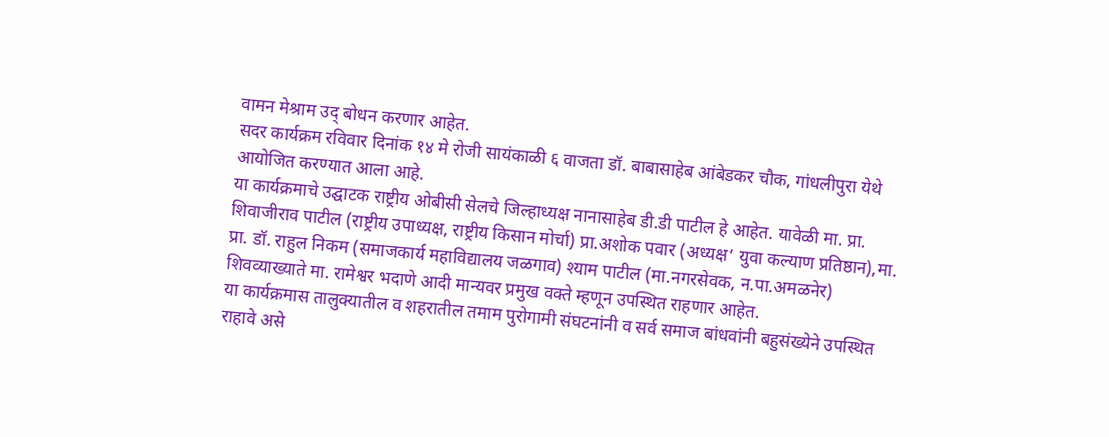वामन मेश्राम उद् बोधन करणार आहेत.
सदर कार्यक्रम रविवार दिनांक १४ मे रोजी सायंकाळी ६ वाजता डॉ. बाबासाहेब आंबेडकर चौक, गांधलीपुरा येथे आयोजित करण्यात आला आहे.
या कार्यक्रमाचे उद्घाटक राष्ट्रीय ओबीसी सेलचे जिल्हाध्यक्ष नानासाहेब डी.डी पाटील हे आहेत. यावेळी मा. प्रा. शिवाजीराव पाटील (राष्ट्रीय उपाध्यक्ष, राष्ट्रीय किसान मोर्चा) प्रा.अशोक पवार (अध्यक्ष’ युवा कल्याण प्रतिष्ठान),मा. प्रा. डॉ. राहुल निकम (समाजकार्य महाविद्यालय जळगाव) श्याम पाटील (मा‌.नगरसेवक, न.पा.अमळनेर) शिवव्याख्याते मा. रामेश्वर भदाणे आदी मान्यवर प्रमुख वक्ते म्हणून उपस्थित राहणार आहेत.
या कार्यक्रमास तालुक्यातील व शहरातील तमाम पुरोगामी संघटनांनी व सर्व समाज बांधवांनी बहुसंख्येने उपस्थित राहावे असे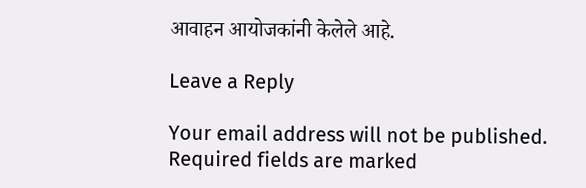आवाहन आयोजकांनी केलेले आहे.

Leave a Reply

Your email address will not be published. Required fields are marked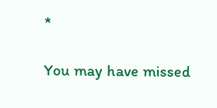*

You may have missed